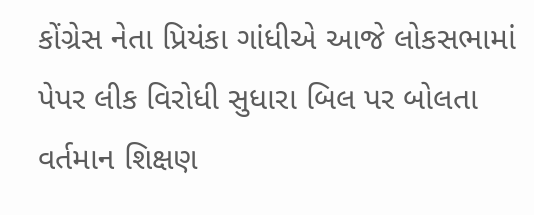કોંગ્રેસ નેતા પ્રિયંકા ગાંધીએ આજે લોકસભામાં પેપર લીક વિરોધી સુધારા બિલ પર બોલતા વર્તમાન શિક્ષણ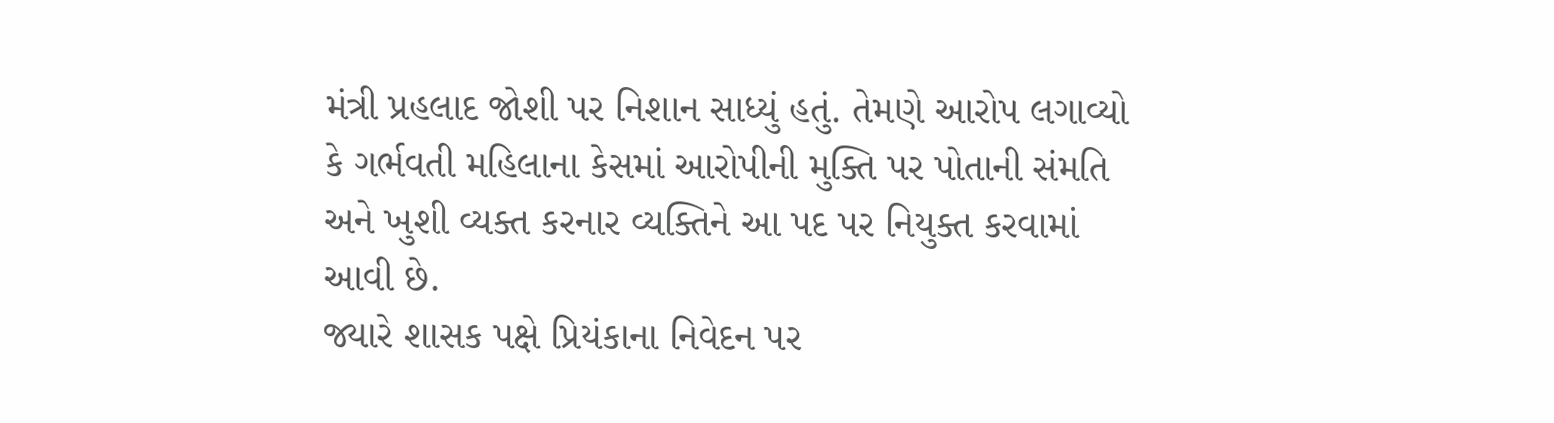મંત્રી પ્રહલાદ જોશી પર નિશાન સાધ્યું હતું. તેમણે આરોપ લગાવ્યો કે ગર્ભવતી મહિલાના કેસમાં આરોપીની મુક્તિ પર પોતાની સંમતિ અને ખુશી વ્યક્ત કરનાર વ્યક્તિને આ પદ પર નિયુક્ત કરવામાં આવી છે.
જ્યારે શાસક પક્ષે પ્રિયંકાના નિવેદન પર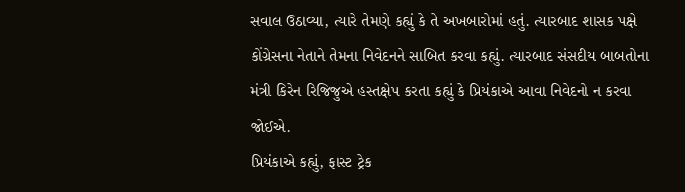સવાલ ઉઠાવ્યા, ત્યારે તેમણે કહ્યું કે તે અખબારોમાં હતું. ત્યારબાદ શાસક પક્ષે કોંગ્રેસના નેતાને તેમના નિવેદનને સાબિત કરવા કહ્યું. ત્યારબાદ સંસદીય બાબતોના મંત્રી કિરેન રિજિજુએ હસ્તક્ષેપ કરતા કહ્યું કે પ્રિયંકાએ આવા નિવેદનો ન કરવા જોઈએ.
પ્રિયંકાએ કહ્યું, ફાસ્ટ ટ્રેક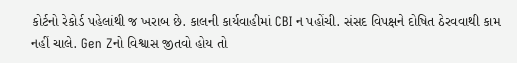કોર્ટનો રેકોર્ડ પહેલાંથી જ ખરાબ છે. કાલની કાર્યવાહીમાં CBI ન પહોંચી. સંસદ વિપક્ષને દોષિત ઠેરવવાથી કામ નહીં ચાલે. Gen Zનો વિશ્વાસ જીતવો હોય તો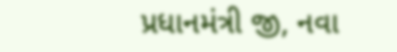પ્રધાનમંત્રી જી, નવા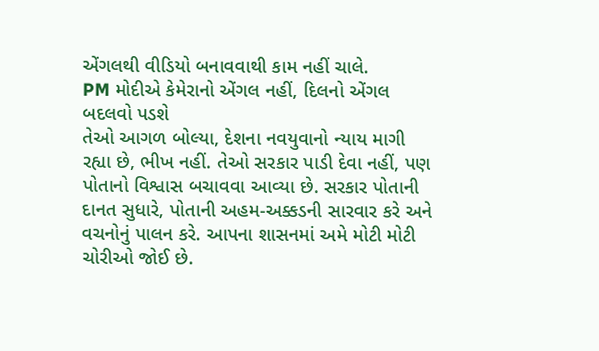એંગલથી વીડિયો બનાવવાથી કામ નહીં ચાલે.
PM મોદીએ કેમેરાનો એંગલ નહીં, દિલનો એંગલ બદલવો પડશે
તેઓ આગળ બોલ્યા, દેશના નવયુવાનો ન્યાય માગી રહ્યા છે, ભીખ નહીં. તેઓ સરકાર પાડી દેવા નહીં, પણ પોતાનો વિશ્વાસ બચાવવા આવ્યા છે. સરકાર પોતાની દાનત સુધારે, પોતાની અહમ-અક્કડની સારવાર કરે અને વચનોનું પાલન કરે. આપના શાસનમાં અમે મોટી મોટી ચોરીઓ જોઈ છે.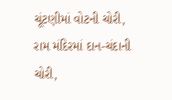ચૂંટણીમાં વોટની ચોરી, રામ મંદિરમાં દાન-ચંદાની ચોરી,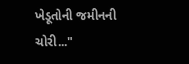ખેડૂતોની જમીનની ચોરી..."